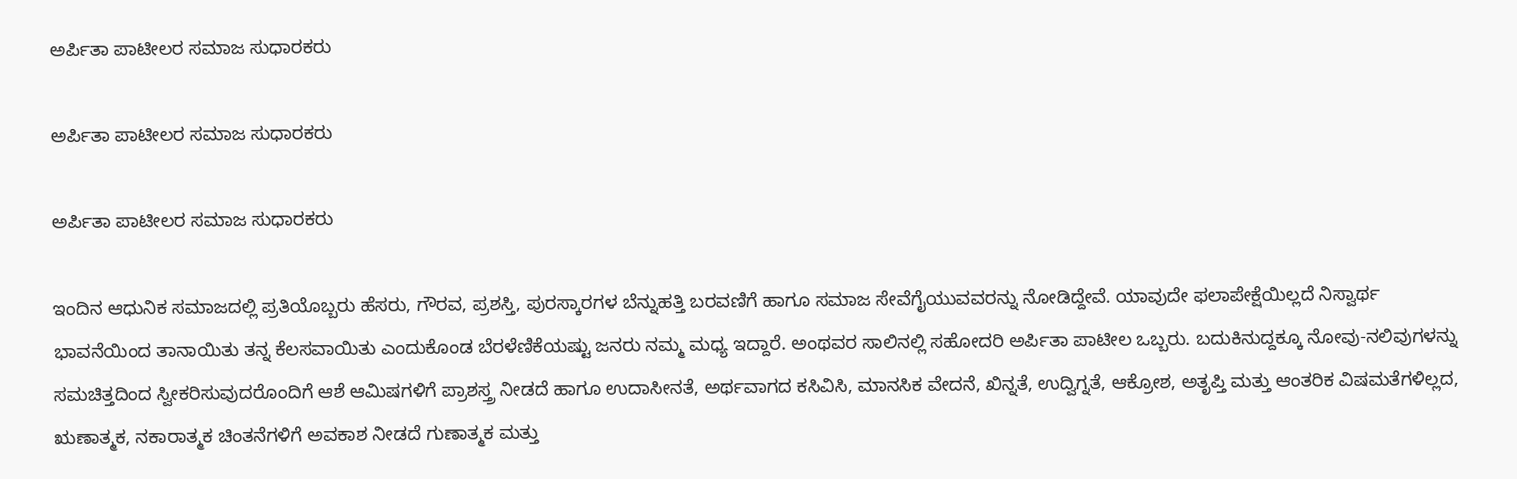ಅರ್ಪಿತಾ ಪಾಟೀಲರ ಸಮಾಜ ಸುಧಾರಕರು

ಅರ್ಪಿತಾ ಪಾಟೀಲರ ಸಮಾಜ ಸುಧಾರಕರು

ಅರ್ಪಿತಾ ಪಾಟೀಲರ ಸಮಾಜ ಸುಧಾರಕರು

ಇಂದಿನ ಆಧುನಿಕ ಸಮಾಜದಲ್ಲಿ ಪ್ರತಿಯೊಬ್ಬರು ಹೆಸರು, ಗೌರವ, ಪ್ರಶಸ್ತಿ, ಪುರಸ್ಕಾರಗಳ ಬೆನ್ನುಹತ್ತಿ ಬರವಣಿಗೆ ಹಾಗೂ ಸಮಾಜ ಸೇವೆಗೈಯುವವರನ್ನು ನೋಡಿದ್ದೇವೆ. ಯಾವುದೇ ಫಲಾಪೇಕ್ಷೆಯಿಲ್ಲದೆ ನಿಸ್ವಾರ್ಥ ಭಾವನೆಯಿಂದ ತಾನಾಯಿತು ತನ್ನ ಕೆಲಸವಾಯಿತು ಎಂದುಕೊಂಡ ಬೆರಳೆಣಿಕೆಯಷ್ಟು ಜನರು ನಮ್ಮ ಮಧ್ಯ ಇದ್ದಾರೆ. ಅಂಥವರ ಸಾಲಿನಲ್ಲಿ ಸಹೋದರಿ ಅರ್ಪಿತಾ ಪಾಟೀಲ ಒಬ್ಬರು. ಬದುಕಿನುದ್ದಕ್ಕೂ ನೋವು-ನಲಿವುಗಳನ್ನು ಸಮಚಿತ್ತದಿಂದ ಸ್ವೀಕರಿಸುವುದರೊಂದಿಗೆ ಆಶೆ ಆಮಿಷಗಳಿಗೆ ಪ್ರಾಶಸ್ತ್ರ ನೀಡದೆ ಹಾಗೂ ಉದಾಸೀನತೆ, ಅರ್ಥವಾಗದ ಕಸಿವಿಸಿ, ಮಾನಸಿಕ ವೇದನೆ, ಖಿನ್ನತೆ, ಉದ್ವಿಗ್ನತೆ, ಆಕ್ರೋಶ, ಅತೃಪ್ತಿ ಮತ್ತು ಆಂತರಿಕ ವಿಷಮತೆಗಳಿಲ್ಲದ, ಋಣಾತ್ಮಕ, ನಕಾರಾತ್ಮಕ ಚಿಂತನೆಗಳಿಗೆ ಅವಕಾಶ ನೀಡದೆ ಗುಣಾತ್ಮಕ ಮತ್ತು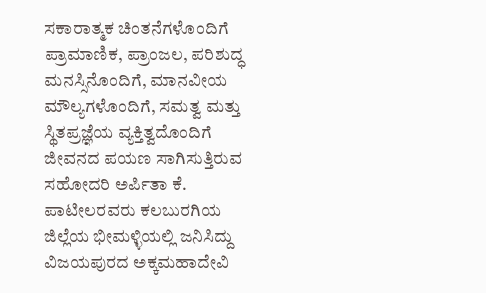ಸಕಾರಾತ್ಮಕ ಚಿಂತನೆಗಳೊಂದಿಗೆ ಪ್ರಾಮಾಣಿಕ, ಪ್ರಾಂಜಲ, ಪರಿಶುದ್ಧ ಮನಸ್ಸಿನೊಂದಿಗೆ, ಮಾನವೀಯ ಮೌಲ್ಯಗಳೊಂದಿಗೆ, ಸಮತ್ವ ಮತ್ತು ಸ್ಥಿತಪ್ರಜ್ಞೆಯ ವ್ಯಕ್ತಿತ್ವದೊಂದಿಗೆ ಜೀವನದ ಪಯಣ ಸಾಗಿಸುತ್ತಿರುವ ಸಹೋದರಿ ಅರ್ಪಿತಾ ಕೆ. ಪಾಟೀಲರವರು ಕಲಬುರಗಿಯ ಜಿಲ್ಲೆಯ ಭೀಮಳ್ಳಿಯಲ್ಲಿ ಜನಿಸಿದ್ದು ವಿಜಯಪುರದ ಅಕ್ಕಮಹಾದೇವಿ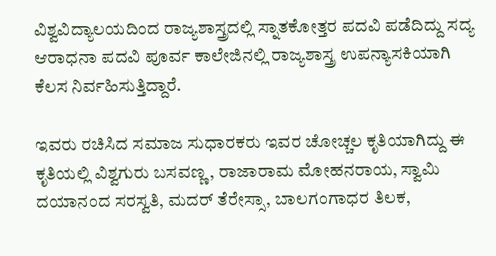ವಿಶ್ವವಿದ್ಯಾಲಯದಿಂದ ರಾಜ್ಯಶಾಸ್ತ್ರದಲ್ಲಿ ಸ್ನಾತಕೋತ್ತರ ಪದವಿ ಪಡೆದಿದ್ದು ಸದ್ಯ ಆರಾಧನಾ ಪದವಿ ಪೂರ್ವ ಕಾಲೇಜಿನಲ್ಲಿ ರಾಜ್ಯಶಾಸ್ತ್ರ ಉಪನ್ಯಾಸಕಿಯಾಗಿ ಕೆಲಸ ನಿರ್ವಹಿಸುತ್ತಿದ್ದಾರೆ.

ಇವರು ರಚಿಸಿದ ಸಮಾಜ ಸುಧಾರಕರು ಇವರ ಚೋಚ್ಚಲ ಕೃತಿಯಾಗಿದ್ದು ಈ ಕೃತಿಯಲ್ಲಿ ವಿಶ್ವಗುರು ಬಸವಣ್ಣ, ರಾಜಾರಾಮ ಮೋಹನರಾಯ, ಸ್ವಾಮಿ ದಯಾನಂದ ಸರಸ್ವತಿ, ಮದ‌ರ್ ತೆರೇಸ್ಸಾ, ಬಾಲಗಂಗಾಧರ ತಿಲಕ,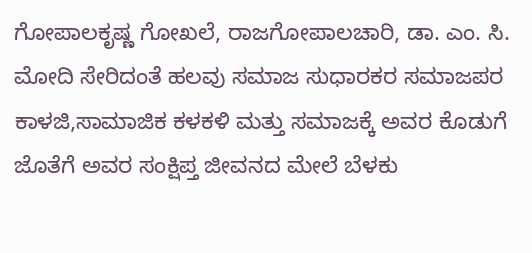ಗೋಪಾಲಕೃಷ್ಣ ಗೋಖಲೆ, ರಾಜಗೋಪಾಲಚಾರಿ, ಡಾ. ಎಂ. ಸಿ. ಮೋದಿ ಸೇರಿದಂತೆ ಹಲವು ಸಮಾಜ ಸುಧಾರಕರ ಸಮಾಜಪರ ಕಾಳಜಿ,ಸಾಮಾಜಿಕ ಕಳಕಳಿ ಮತ್ತು ಸಮಾಜಕ್ಕೆ ಅವರ ಕೊಡುಗೆ ಜೊತೆಗೆ ಅವರ ಸಂಕ್ಷಿಪ್ತ ಜೀವನದ ಮೇಲೆ ಬೆಳಕು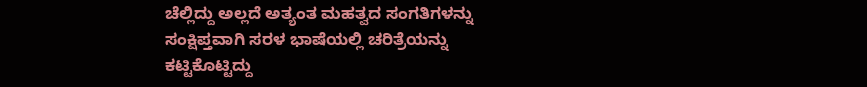ಚೆಲ್ಲಿದ್ದು ಅಲ್ಲದೆ ಅತ್ಯಂತ ಮಹತ್ವದ ಸಂಗತಿಗಳನ್ನು ಸಂಕ್ಷಿಪ್ತವಾಗಿ ಸರಳ ಭಾಷೆಯಲ್ಲಿ ಚರಿತ್ರೆಯನ್ನು ಕಟ್ಟಿಕೊಟ್ಟಿದ್ದು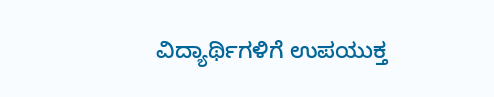ವಿದ್ಯಾರ್ಥಿಗಳಿಗೆ ಉಪಯುಕ್ತ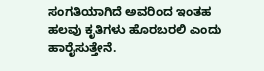ಸಂಗತಿಯಾಗಿದೆ ಅವರಿಂದ ಇಂತಹ ಹಲವು ಕೃತಿಗಳು ಹೊರಬರಲಿ ಎಂದು ಹಾರೈಸುತ್ತೇನೆ.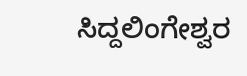ಸಿದ್ದಲಿಂಗೇಶ್ವರ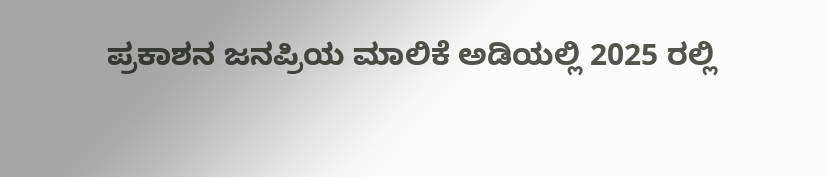ಪ್ರಕಾಶನ ಜನಪ್ರಿಯ ಮಾಲಿಕೆ ಅಡಿಯಲ್ಲಿ 2025 ರಲ್ಲಿ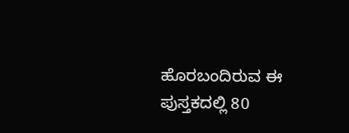ಹೊರಬಂದಿರುವ ಈ ಪುಸ್ತಕದಲ್ಲಿ 80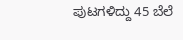ಪುಟಗಳಿದ್ದು 45 ಬೆಲೆ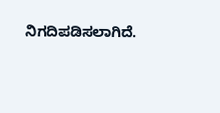ನಿಗದಿಪಡಿಸಲಾಗಿದೆ.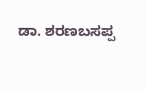ಡಾ. ಶರಣಬಸಪ್ಪ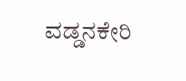ವಡ್ಡನಕೇರಿ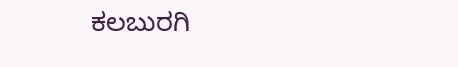ಕಲಬುರಗಿ